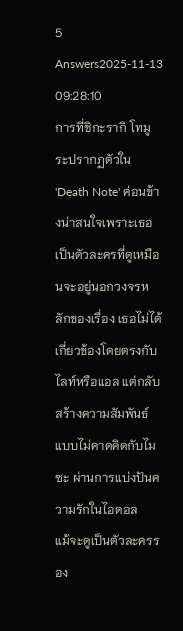5 Answers2025-11-13 09:28:10
การที่ชิกะรากิ โทมูระปรากฏตัวใน 'Death Note' ค่อนข้างน่าสนใจเพราะเธอเป็นตัวละครที่ดูเหมือนจะอยู่นอกวงจรหลักของเรื่อง เธอไม่ได้เกี่ยวข้องโดยตรงกับไลท์หรือแอล แต่กลับสร้างความสัมพันธ์แบบไม่คาดคิดกับไมซะ ผ่านการแบ่งปันความรักในไอดอล
แม้จะดูเป็นตัวละครรอง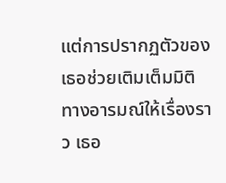แต่การปรากฏตัวของเธอช่วยเติมเต็มมิติทางอารมณ์ให้เรื่องราว เธอ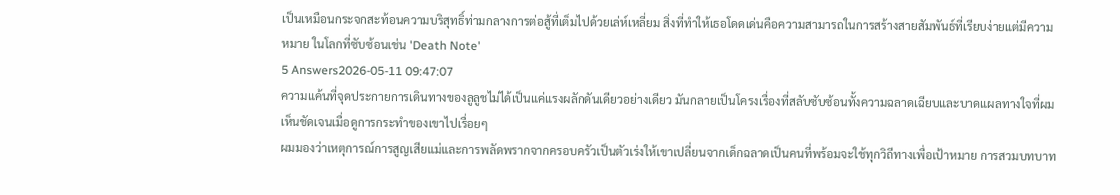เป็นเหมือนกระจกสะท้อนความบริสุทธิ์ท่ามกลางการต่อสู้ที่เต็มไปด้วยเล่ห์เหลี่ยม สิ่งที่ทำให้เธอโดดเด่นคือความสามารถในการสร้างสายสัมพันธ์ที่เรียบง่ายแต่มีความหมาย ในโลกที่ซับซ้อนเช่น 'Death Note'
5 Answers2026-05-11 09:47:07
ความแค้นที่จุดประกายการเดินทางของลูลูชไม่ได้เป็นแค่แรงผลักดันเดียวอย่างเดียว มันกลายเป็นโครงเรื่องที่สลับซับซ้อนทั้งความฉลาดเฉียบและบาดแผลทางใจที่ผมเห็นชัดเจนเมื่อดูการกระทำของเขาไปเรื่อยๆ
ผมมองว่าเหตุการณ์การสูญเสียแม่และการพลัดพรากจากครอบครัวเป็นตัวเร่งให้เขาเปลี่ยนจากเด็กฉลาดเป็นคนที่พร้อมจะใช้ทุกวิถีทางเพื่อเป้าหมาย การสวมบทบาท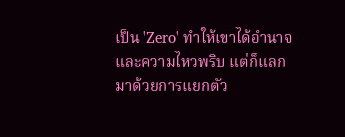เป็น 'Zero' ทำให้เขาได้อำนาจและความไหวพริบ แต่ก็แลกมาด้วยการแยกตัว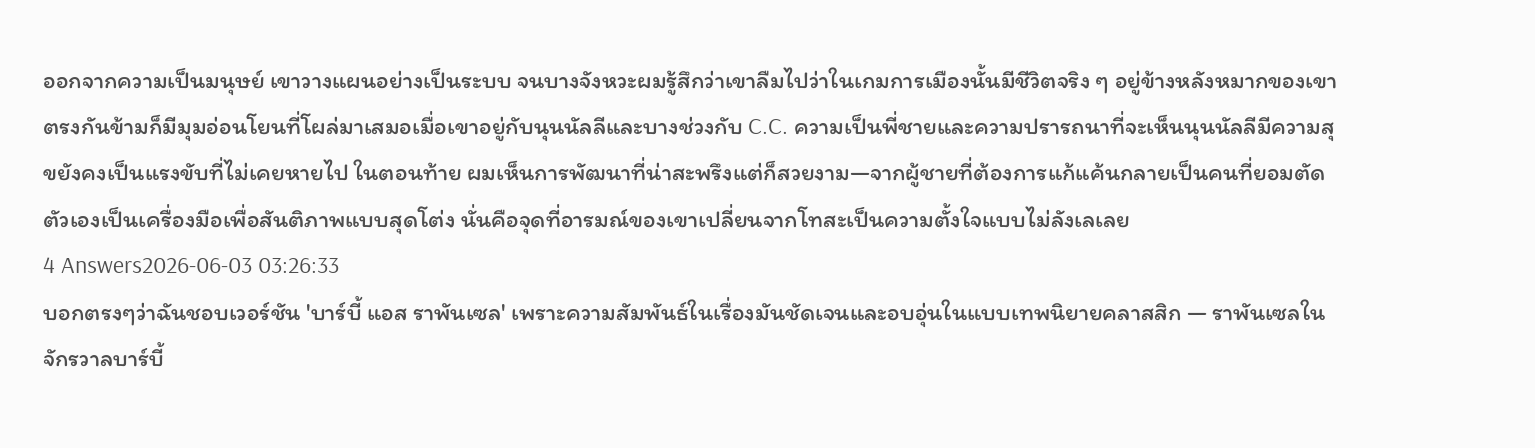ออกจากความเป็นมนุษย์ เขาวางแผนอย่างเป็นระบบ จนบางจังหวะผมรู้สึกว่าเขาลืมไปว่าในเกมการเมืองนั้นมีชีวิตจริง ๆ อยู่ข้างหลังหมากของเขา
ตรงกันข้ามก็มีมุมอ่อนโยนที่โผล่มาเสมอเมื่อเขาอยู่กับนุนนัลลีและบางช่วงกับ C.C. ความเป็นพี่ชายและความปรารถนาที่จะเห็นนุนนัลลีมีความสุขยังคงเป็นแรงขับที่ไม่เคยหายไป ในตอนท้าย ผมเห็นการพัฒนาที่น่าสะพรึงแต่ก็สวยงาม—จากผู้ชายที่ต้องการแก้แค้นกลายเป็นคนที่ยอมตัดตัวเองเป็นเครื่องมือเพื่อสันติภาพแบบสุดโต่ง นั่นคือจุดที่อารมณ์ของเขาเปลี่ยนจากโทสะเป็นความตั้งใจแบบไม่ลังเลเลย
4 Answers2026-06-03 03:26:33
บอกตรงๆว่าฉันชอบเวอร์ชัน 'บาร์บี้ แอส ราพันเซล' เพราะความสัมพันธ์ในเรื่องมันชัดเจนและอบอุ่นในแบบเทพนิยายคลาสสิก — ราพันเซลในจักรวาลบาร์บี้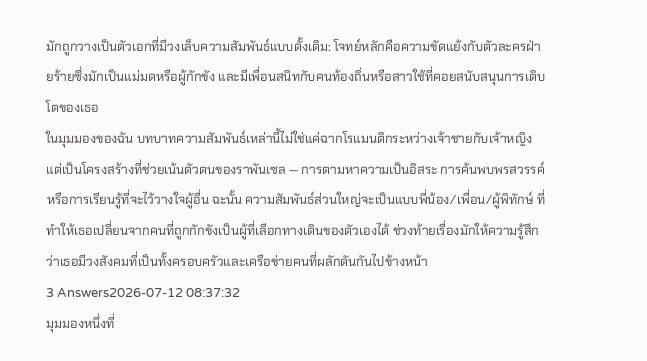มักถูกวางเป็นตัวเอกที่มีวงเล็บความสัมพันธ์แบบดั้งเดิม: โจทย์หลักคือความขัดแย้งกับตัวละครฝ่ายร้ายซึ่งมักเป็นแม่มดหรือผู้กักขัง และมีเพื่อนสนิทกับคนท้องถิ่นหรือสาวใช้ที่คอยสนับสนุนการเติบโตของเธอ
ในมุมมองของฉัน บทบาทความสัมพันธ์เหล่านี้ไม่ใช่แค่ฉากโรแมนติกระหว่างเจ้าชายกับเจ้าหญิง แต่เป็นโครงสร้างที่ช่วยเน้นตัวตนของราพันเซล — การตามหาความเป็นอิสระ การค้นพบพรสวรรค์ หรือการเรียนรู้ที่จะไว้วางใจผู้อื่น ฉะนั้น ความสัมพันธ์ส่วนใหญ่จะเป็นแบบพี่น้อง/เพื่อน/ผู้พิทักษ์ ที่ทำให้เธอเปลี่ยนจากคนที่ถูกกักขังเป็นผู้ที่เลือกทางเดินของตัวเองได้ ช่วงท้ายเรื่องมักให้ความรู้สึกว่าเธอมีวงสังคมที่เป็นทั้งครอบครัวและเครือข่ายคนที่ผลักดันกันไปข้างหน้า
3 Answers2026-07-12 08:37:32
มุมมองหนึ่งที่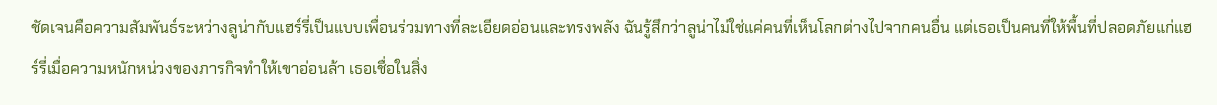ชัดเจนคือความสัมพันธ์ระหว่างลูน่ากับแฮร์รี่เป็นแบบเพื่อนร่วมทางที่ละเอียดอ่อนและทรงพลัง ฉันรู้สึกว่าลูน่าไม่ใช่แค่คนที่เห็นโลกต่างไปจากคนอื่น แต่เธอเป็นคนที่ให้พื้นที่ปลอดภัยแก่แฮร์รี่เมื่อความหนักหน่วงของภารกิจทำให้เขาอ่อนล้า เธอเชื่อในสิ่ง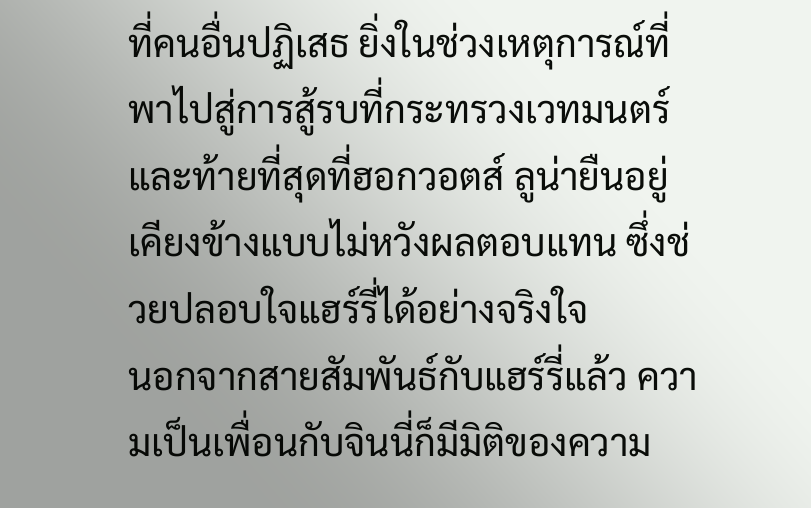ที่คนอื่นปฏิเสธ ยิ่งในช่วงเหตุการณ์ที่พาไปสู่การสู้รบที่กระทรวงเวทมนตร์และท้ายที่สุดที่ฮอกวอตส์ ลูน่ายืนอยู่เคียงข้างแบบไม่หวังผลตอบแทน ซึ่งช่วยปลอบใจแฮร์รี่ได้อย่างจริงใจ
นอกจากสายสัมพันธ์กับแฮร์รี่แล้ว ความเป็นเพื่อนกับจินนี่ก็มีมิติของความ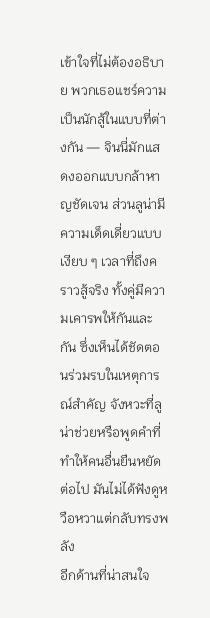เข้าใจที่ไม่ต้องอธิบาย พวกเธอแชร์ความเป็นนักสู้ในแบบที่ต่างกัน — จินนี่มักแสดงออกแบบกล้าหาญชัดเจน ส่วนลูน่ามีความเด็ดเดี่ยวแบบเงียบ ๆ เวลาที่ถึงคราวสู้จริง ทั้งคู่มีความเคารพให้กันและกัน ซึ่งเห็นได้ชัดตอนร่วมรบในเหตุการณ์สำคัญ จังหวะที่ลูน่าช่วยหรือพูดคำที่ทำให้คนอื่นยืนหยัดต่อไป มันไม่ได้ฟังดูหวือหวาแต่กลับทรงพลัง
อีกด้านที่น่าสนใจ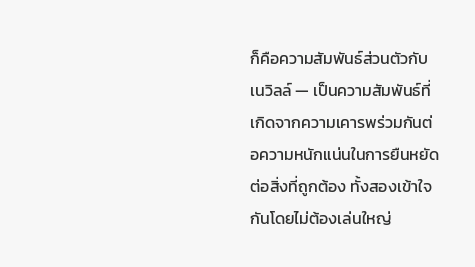ก็คือความสัมพันธ์ส่วนตัวกับเนวิลล์ — เป็นความสัมพันธ์ที่เกิดจากความเคารพร่วมกันต่อความหนักแน่นในการยืนหยัดต่อสิ่งที่ถูกต้อง ทั้งสองเข้าใจกันโดยไม่ต้องเล่นใหญ่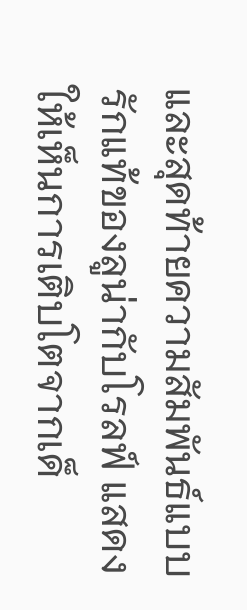และสุดท้ายความสัมพันธ์แบบรักแท้ของลูน่ากับโรลฟ์ แสดงให้เห็นการเติบโตจากเด็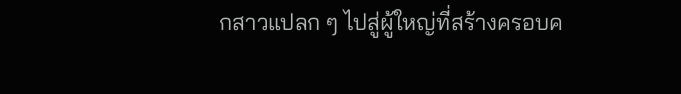กสาวแปลก ๆ ไปสู่ผู้ใหญ่ที่สร้างครอบค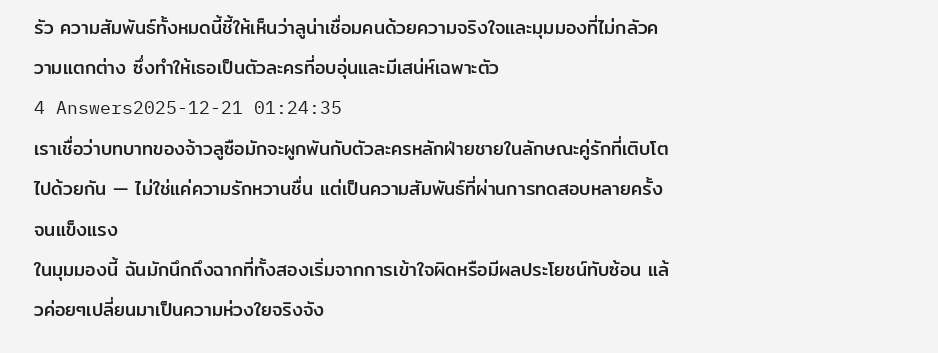รัว ความสัมพันธ์ทั้งหมดนี้ชี้ให้เห็นว่าลูน่าเชื่อมคนด้วยความจริงใจและมุมมองที่ไม่กลัวความแตกต่าง ซึ่งทำให้เธอเป็นตัวละครที่อบอุ่นและมีเสน่ห์เฉพาะตัว
4 Answers2025-12-21 01:24:35
เราเชื่อว่าบทบาทของจ้าวลูซือมักจะผูกพันกับตัวละครหลักฝ่ายชายในลักษณะคู่รักที่เติบโตไปด้วยกัน — ไม่ใช่แค่ความรักหวานชื่น แต่เป็นความสัมพันธ์ที่ผ่านการทดสอบหลายครั้งจนแข็งแรง
ในมุมมองนี้ ฉันมักนึกถึงฉากที่ทั้งสองเริ่มจากการเข้าใจผิดหรือมีผลประโยชน์ทับซ้อน แล้วค่อยๆเปลี่ยนมาเป็นความห่วงใยจริงจัง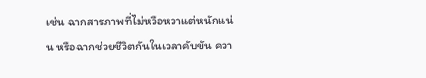เช่น ฉากสารภาพที่ไม่หวือหวาแต่หนักแน่น หรือฉากช่วยชีวิตกันในเวลาคับขัน ควา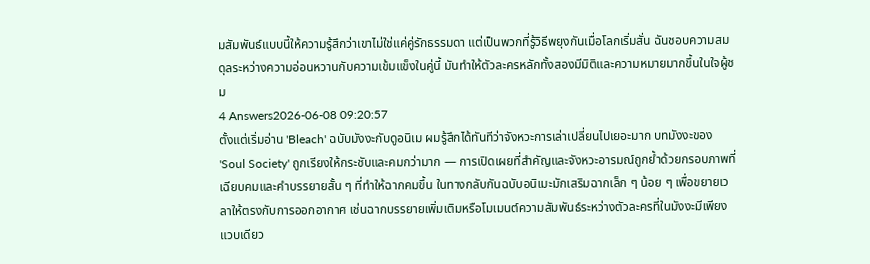มสัมพันธ์แบบนี้ให้ความรู้สึกว่าเขาไม่ใช่แค่คู่รักธรรมดา แต่เป็นพวกที่รู้วิธีพยุงกันเมื่อโลกเริ่มสั่น ฉันชอบความสมดุลระหว่างความอ่อนหวานกับความเข้มแข็งในคู่นี้ มันทำให้ตัวละครหลักทั้งสองมีมิติและความหมายมากขึ้นในใจผู้ชม
4 Answers2026-06-08 09:20:57
ตั้งแต่เริ่มอ่าน 'Bleach' ฉบับมังงะกับดูอนิเม ผมรู้สึกได้ทันทีว่าจังหวะการเล่าเปลี่ยนไปเยอะมาก บทมังงะของ 'Soul Society' ถูกเรียงให้กระชับและคมกว่ามาก — การเปิดเผยที่สำคัญและจังหวะอารมณ์ถูกย้ำด้วยกรอบภาพที่เฉียบคมและคำบรรยายสั้น ๆ ที่ทำให้ฉากคมขึ้น ในทางกลับกันฉบับอนิเมะมักเสริมฉากเล็ก ๆ น้อย ๆ เพื่อขยายเวลาให้ตรงกับการออกอากาศ เช่นฉากบรรยายเพิ่มเติมหรือโมเมนต์ความสัมพันธ์ระหว่างตัวละครที่ในมังงะมีเพียงแวบเดียว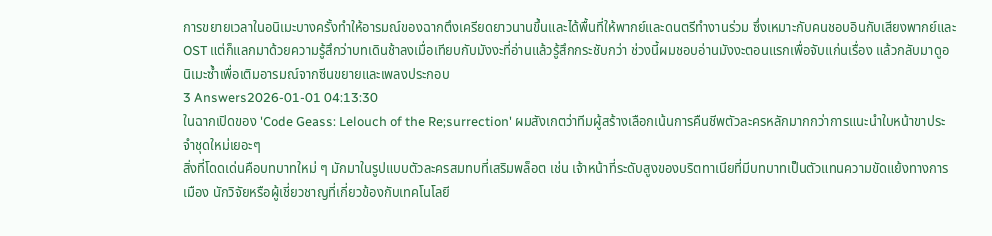การขยายเวลาในอนิเมะบางครั้งทำให้อารมณ์ของฉากตึงเครียดยาวนานขึ้นและได้พื้นที่ให้พากย์และดนตรีทำงานร่วม ซึ่งเหมาะกับคนชอบอินกับเสียงพากย์และ OST แต่ก็แลกมาด้วยความรู้สึกว่าบทเดินช้าลงเมื่อเทียบกับมังงะที่อ่านแล้วรู้สึกกระชับกว่า ช่วงนี้ผมชอบอ่านมังงะตอนแรกเพื่อจับแก่นเรื่อง แล้วกลับมาดูอนิเมะซ้ำเพื่อเติมอารมณ์จากซีนขยายและเพลงประกอบ
3 Answers2026-01-01 04:13:30
ในฉากเปิดของ 'Code Geass: Lelouch of the Re;surrection' ผมสังเกตว่าทีมผู้สร้างเลือกเน้นการคืนชีพตัวละครหลักมากกว่าการแนะนำใบหน้าขาประจำชุดใหม่เยอะๆ
สิ่งที่โดดเด่นคือบทบาทใหม่ ๆ มักมาในรูปแบบตัวละครสมทบที่เสริมพล็อต เช่น เจ้าหน้าที่ระดับสูงของบริตทาเนียที่มีบทบาทเป็นตัวแทนความขัดแย้งทางการเมือง นักวิจัยหรือผู้เชี่ยวชาญที่เกี่ยวข้องกับเทคโนโลยี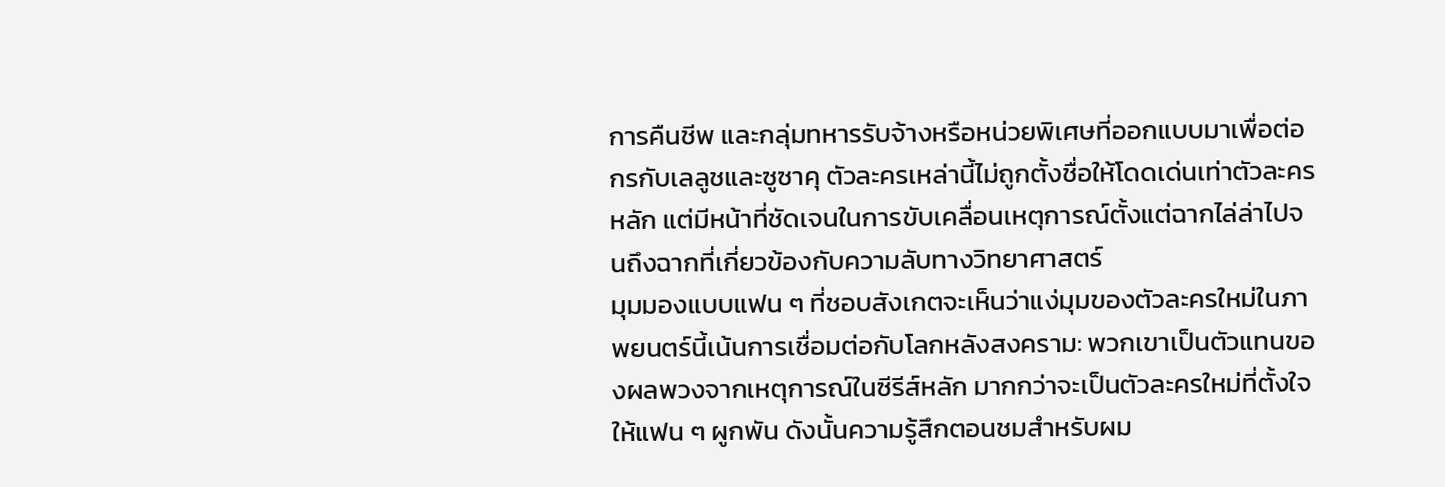การคืนชีพ และกลุ่มทหารรับจ้างหรือหน่วยพิเศษที่ออกแบบมาเพื่อต่อกรกับเลลูชและซูซาคุ ตัวละครเหล่านี้ไม่ถูกตั้งชื่อให้โดดเด่นเท่าตัวละครหลัก แต่มีหน้าที่ชัดเจนในการขับเคลื่อนเหตุการณ์ตั้งแต่ฉากไล่ล่าไปจนถึงฉากที่เกี่ยวข้องกับความลับทางวิทยาศาสตร์
มุมมองแบบแฟน ๆ ที่ชอบสังเกตจะเห็นว่าแง่มุมของตัวละครใหม่ในภาพยนตร์นี้เน้นการเชื่อมต่อกับโลกหลังสงคราม: พวกเขาเป็นตัวแทนของผลพวงจากเหตุการณ์ในซีรีส์หลัก มากกว่าจะเป็นตัวละครใหม่ที่ตั้งใจให้แฟน ๆ ผูกพัน ดังนั้นความรู้สึกตอนชมสำหรับผม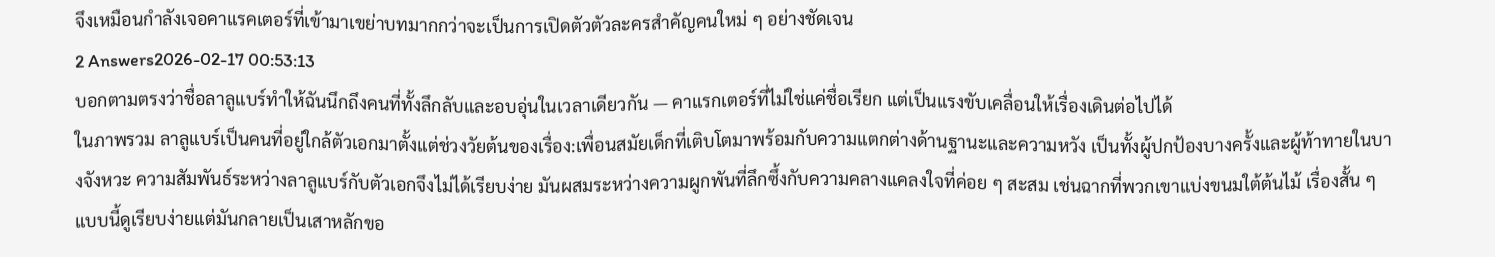จึงเหมือนกำลังเจอคาแรคเตอร์ที่เข้ามาเขย่าบทมากกว่าจะเป็นการเปิดตัวตัวละครสำคัญคนใหม่ ๆ อย่างชัดเจน
2 Answers2026-02-17 00:53:13
บอกตามตรงว่าชื่อลาลูแบร์ทำให้ฉันนึกถึงคนที่ทั้งลึกลับและอบอุ่นในเวลาเดียวกัน — คาแรกเตอร์ที่ไม่ใช่แค่ชื่อเรียก แต่เป็นแรงขับเคลื่อนให้เรื่องเดินต่อไปได้
ในภาพรวม ลาลูแบร์เป็นคนที่อยู่ใกล้ตัวเอกมาตั้งแต่ช่วงวัยต้นของเรื่อง:เพื่อนสมัยเด็กที่เติบโตมาพร้อมกับความแตกต่างด้านฐานะและความหวัง เป็นทั้งผู้ปกป้องบางครั้งและผู้ท้าทายในบางจังหวะ ความสัมพันธ์ระหว่างลาลูแบร์กับตัวเอกจึงไม่ได้เรียบง่าย มันผสมระหว่างความผูกพันที่ลึกซึ้งกับความคลางแคลงใจที่ค่อย ๆ สะสม เช่นฉากที่พวกเขาแบ่งขนมใต้ต้นไม้ เรื่องสั้น ๆ แบบนี้ดูเรียบง่ายแต่มันกลายเป็นเสาหลักขอ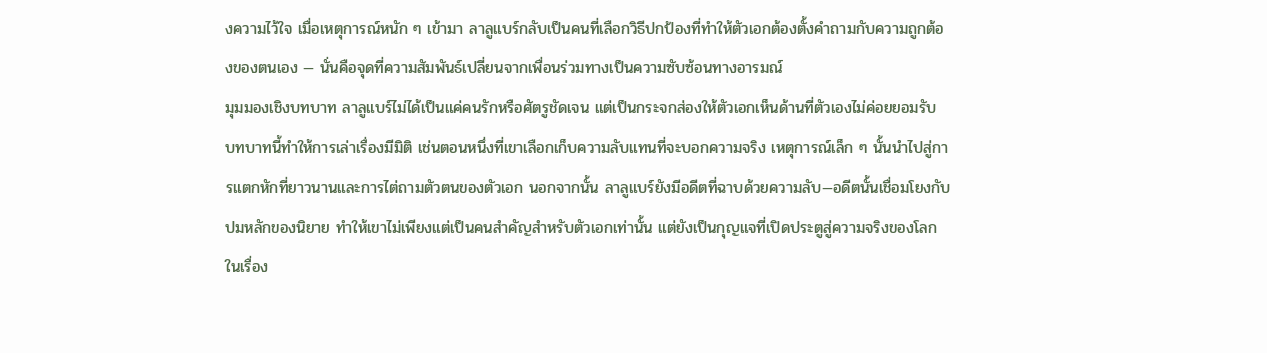งความไว้ใจ เมื่อเหตุการณ์หนัก ๆ เข้ามา ลาลูแบร์กลับเป็นคนที่เลือกวิธีปกป้องที่ทำให้ตัวเอกต้องตั้งคำถามกับความถูกต้องของตนเอง — นั่นคือจุดที่ความสัมพันธ์เปลี่ยนจากเพื่อนร่วมทางเป็นความซับซ้อนทางอารมณ์
มุมมองเชิงบทบาท ลาลูแบร์ไม่ได้เป็นแค่คนรักหรือศัตรูชัดเจน แต่เป็นกระจกส่องให้ตัวเอกเห็นด้านที่ตัวเองไม่ค่อยยอมรับ บทบาทนี้ทำให้การเล่าเรื่องมีมิติ เช่นตอนหนึ่งที่เขาเลือกเก็บความลับแทนที่จะบอกความจริง เหตุการณ์เล็ก ๆ นั้นนำไปสู่การแตกหักที่ยาวนานและการไต่ถามตัวตนของตัวเอก นอกจากนั้น ลาลูแบร์ยังมีอดีตที่ฉาบด้วยความลับ—อดีตนั้นเชื่อมโยงกับปมหลักของนิยาย ทำให้เขาไม่เพียงแต่เป็นคนสำคัญสำหรับตัวเอกเท่านั้น แต่ยังเป็นกุญแจที่เปิดประตูสู่ความจริงของโลกในเรื่อง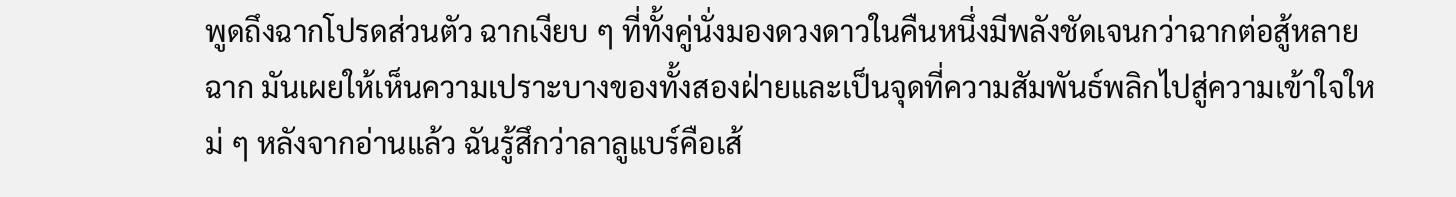พูดถึงฉากโปรดส่วนตัว ฉากเงียบ ๆ ที่ทั้งคู่นั่งมองดวงดาวในคืนหนึ่งมีพลังชัดเจนกว่าฉากต่อสู้หลายฉาก มันเผยให้เห็นความเปราะบางของทั้งสองฝ่ายและเป็นจุดที่ความสัมพันธ์พลิกไปสู่ความเข้าใจใหม่ ๆ หลังจากอ่านแล้ว ฉันรู้สึกว่าลาลูแบร์คือเส้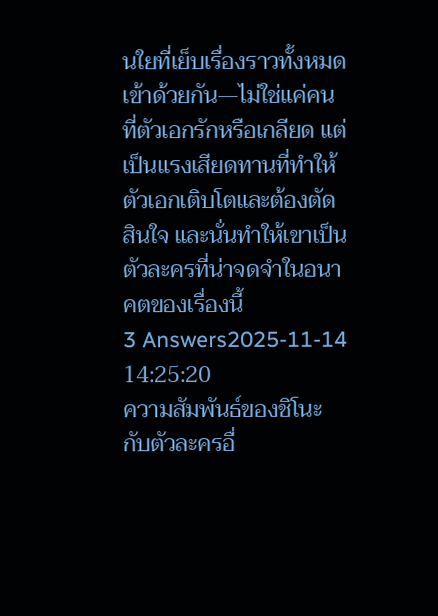นใยที่เย็บเรื่องราวทั้งหมดเข้าด้วยกัน—ไม่ใช่แค่คนที่ตัวเอกรักหรือเกลียด แต่เป็นแรงเสียดทานที่ทำให้ตัวเอกเติบโตและต้องตัดสินใจ และนั่นทำให้เขาเป็นตัวละครที่น่าจดจำในอนาคตของเรื่องนี้
3 Answers2025-11-14 14:25:20
ความสัมพันธ์ของชิโนะกับตัวละครอื่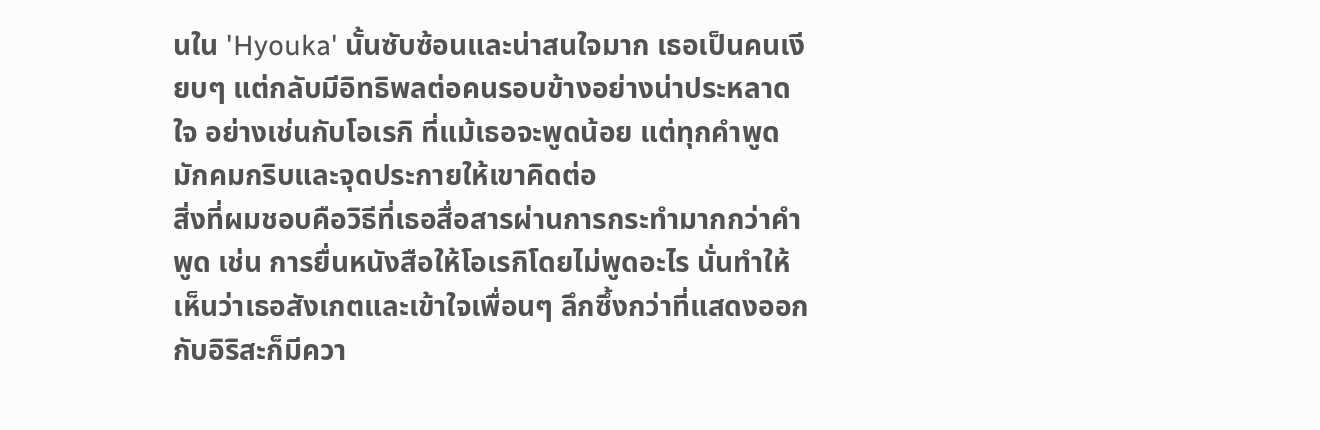นใน 'Hyouka' นั้นซับซ้อนและน่าสนใจมาก เธอเป็นคนเงียบๆ แต่กลับมีอิทธิพลต่อคนรอบข้างอย่างน่าประหลาดใจ อย่างเช่นกับโอเรกิ ที่แม้เธอจะพูดน้อย แต่ทุกคำพูดมักคมกริบและจุดประกายให้เขาคิดต่อ
สิ่งที่ผมชอบคือวิธีที่เธอสื่อสารผ่านการกระทำมากกว่าคำพูด เช่น การยื่นหนังสือให้โอเรกิโดยไม่พูดอะไร นั่นทำให้เห็นว่าเธอสังเกตและเข้าใจเพื่อนๆ ลึกซึ้งกว่าที่แสดงออก กับอิริสะก็มีควา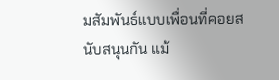มสัมพันธ์แบบเพื่อนที่คอยสนับสนุนกัน แม้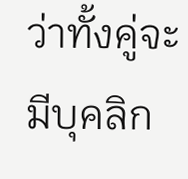ว่าทั้งคู่จะมีบุคลิก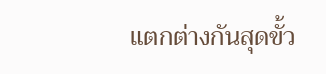แตกต่างกันสุดขั้ว